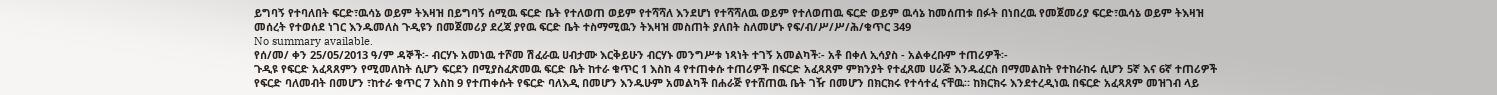ይግባኝ የተባለበት ፍርድ፣ዉሳኔ ወይም ትእዛዝ በይግባኝ ሰሚዉ ፍርድ ቤት የተለወጠ ወይም የተሻሻለ እንደሆነ የተሻሻለዉ ወይም የተለወጠዉ ፍርድ ወይም ዉሳኔ ከመሰጠቱ በፉት በነበረዉ የመጀመሪያ ፍርድ፣ዉሳኔ ወይም ትእዛዝ መሰረት የተወሰደ ነገር እንዱመለስ ጉዲዩን በመጀመሪያ ደረጃ ያየዉ ፍርድ ቤት ተስማሚዉን ትእዛዝ መስጠት ያለበት ስለመሆኑ የፍ/ብ/ሥ/ሥ/ሕ/ቁጥር 349
No summary available.
የሰ/መ/ ቀን 25/05/2013 ዓ/ም ዳኞች፡- ብርሃኑ አመነዉ ተሾመ ሽፈራዉ ሀብታሙ እርቅይሁን ብርሃኑ መንግሥቱ ነጻነት ተገኝ አመልካች፡- አቶ በቀለ ኢሳያስ - አልቀረቡም ተጠሪዎች፡-
ጉዲዩ የፍርድ አፈጻጸምን የሚመለከት ሲሆን ፍርደን በሚያስፈጽመዉ ፍርድ ቤት ከተራ ቁጥር 1 እስከ 4 የተጠቀሱ ተጠሪዎች በፍርድ አፈጻጸም ምክንያት የተፈጸመ ሀራጅ እንዱፈርስ በማመልከት የተከራከሩ ሲሆን 5ኛ እና 6ኛ ተጠሪዎች የፍርድ ባለመብት በመሆን ፣ከተራ ቁጥር 7 እስከ 9 የተጠቀሱት የፍርድ ባለእዲ በመሆን እንዱሁም አመልካች በሐራጅ የተሸጠዉ ቤት ገዥ በመሆን በክርክሩ የተሳተፈ ናቸዉ። ከክርክሩ እንደተረዲነዉ በፍርድ አፈጻጸም መዝገብ ላይ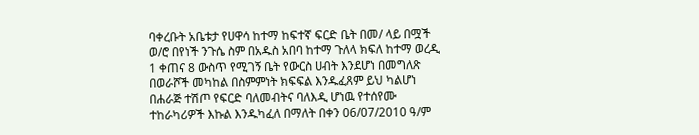ባቀረቡት አቤቱታ የሀዋሳ ከተማ ከፍተኛ ፍርድ ቤት በመ/ ላይ በሟች ወ/ሮ በየነች ንጉሴ ስም በአዱስ አበባ ከተማ ጉለላ ክፍለ ከተማ ወረዲ 1 ቀጠና 8 ውስጥ የሚገኝ ቤት የውርስ ሀብት እንደሆነ በመግለጽ በወራሾች መካከል በስምምነት ክፍፍል እንዱፈጸም ይህ ካልሆነ በሐራጅ ተሽጦ የፍርድ ባለመብትና ባለእዲ ሆነዉ የተሰየሙ ተከራካሪዎች እኩል እንዱካፈለ በማለት በቀን 06/07/2010 ዓ/ም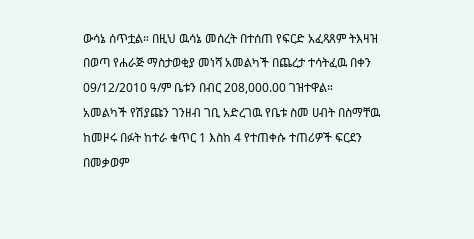ውሳኔ ሰጥቷል። በዚህ ዉሳኔ መሰረት በተሰጠ የፍርድ አፈጻጸም ትእዛዝ በወጣ የሐራጅ ማስታወቂያ መነሻ አመልካች በጨረታ ተሳትፈዉ በቀን 09/12/2010 ዓ/ም ቤቱን በብር 208,000.00 ገዝተዋል።
አመልካች የሽያጩን ገንዘብ ገቢ አድረገዉ የቤቱ ስመ ሀብት በስማቸዉ ከመዞሩ በፉት ከተራ ቁጥር 1 እስከ 4 የተጠቀሱ ተጠሪዎች ፍርደን በመቃወም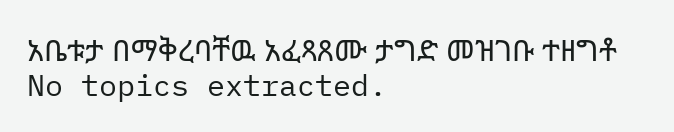አቤቱታ በማቅረባቸዉ አፈጻጸሙ ታግድ መዝገቡ ተዘግቶ
No topics extracted.